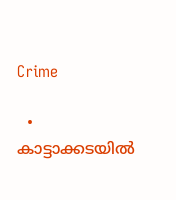Crime

  • കാട്ടാക്കടയില്‍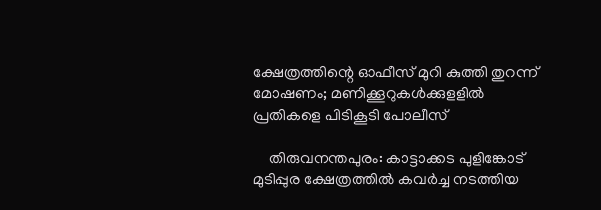ക്ഷേത്രത്തിന്റെ ഓഫീസ് മുറി കുത്തി തുറന്ന് മോഷണം; മണിക്കൂറുകള്‍ക്കുളളില്‍ പ്രതികളെ പിടികൂടി പോലീസ്

    തിരുവനന്തപുരം: കാട്ടാക്കട പുളിങ്കോട് മുടിപ്പുര ക്ഷേത്രത്തില്‍ കവര്‍ച്ച നടത്തിയ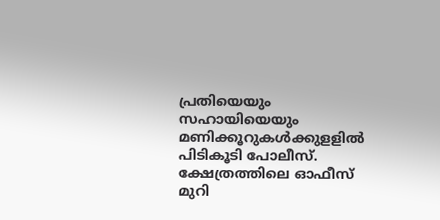പ്രതിയെയും സഹായിയെയും മണിക്കൂറുകള്‍ക്കുളളില്‍ പിടികൂടി പോലീസ്. ക്ഷേത്രത്തിലെ ഓഫീസ് മുറി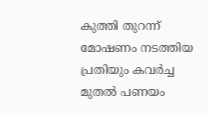കുത്തി തുറന്ന് മോഷണം നടത്തിയ പ്രതിയും കവര്‍ച്ച മുതല്‍ പണയം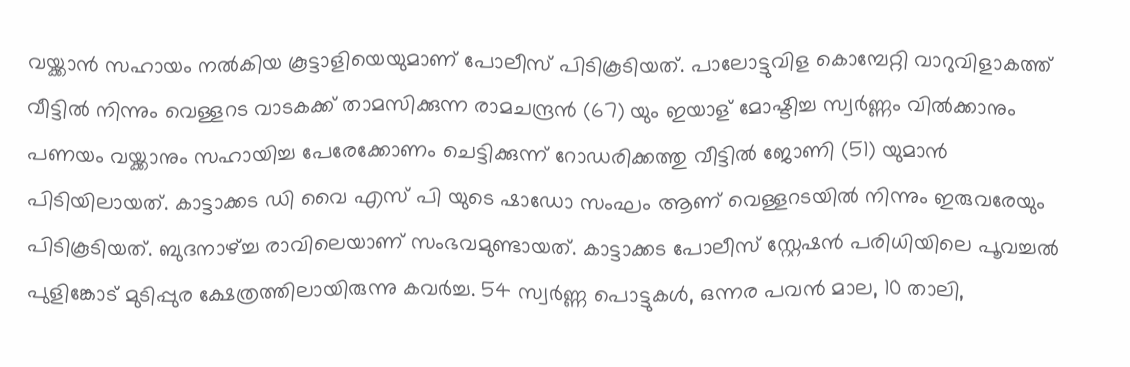വയ്ക്കാന്‍ സഹായം നല്‍കിയ കൂട്ടാളിയെയുമാണ് പോലീസ് പിടികൂടിയത്. പാലോട്ടുവിള കൊമ്പേറ്റി വാറുവിളാകത്ത് വീട്ടില്‍ നിന്നും വെള്ളറട വാടകക്ക് താമസിക്കുന്ന രാമചന്ദ്രന്‍ (67) യും ഇയാള് മോഷ്ടിച്ച സ്വര്‍ണ്ണം വില്‍ക്കാനും പണയം വയ്ക്കാനും സഹായിച്ച പേരേക്കോണം ചെട്ടിക്കുന്ന് റോഡരിക്കത്തു വീട്ടില്‍ ജോണി (51) യുമാന്‍ പിടിയിലായത്. കാട്ടാക്കട ഡി വൈ എസ് പി യുടെ ഷാഡോ സംഘം ആണ് വെള്ളറടയില്‍ നിന്നും ഇരുവരേയും പിടികൂടിയത്. ബുദനാഴ്ച്ച രാവിലെയാണ് സംഭവമുണ്ടായത്. കാട്ടാക്കട പോലീസ് സ്റ്റേഷന്‍ പരിധിയിലെ പൂവച്ചല്‍ പുളിങ്കോട് മുടിപ്പുര ക്ഷേത്രത്തിലായിരുന്നു കവര്‍ച്ച. 54 സ്വര്‍ണ്ണ പൊട്ടുകള്‍, ഒന്നര പവന്‍ മാല, 10 താലി,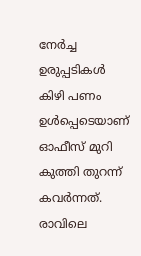നേര്‍ച്ച ഉരുപ്പടികള്‍ കിഴി പണം ഉള്‍പ്പെടെയാണ് ഓഫീസ് മുറി കുത്തി തുറന്ന് കവര്‍ന്നത്. രാവിലെ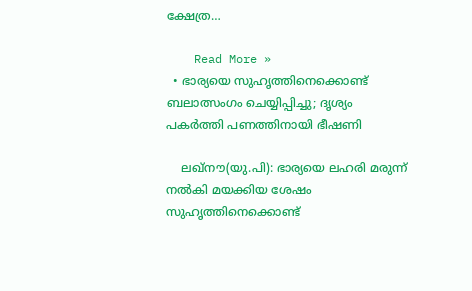ക്ഷേത്ര…

    Read More »
  • ഭാര്യയെ സുഹൃത്തിനെക്കൊണ്ട് ബലാത്സംഗം ചെയ്യിപ്പിച്ചു; ദൃശ്യം പകര്‍ത്തി പണത്തിനായി ഭീഷണി

    ലഖ്‌നൗ(യു.പി): ഭാര്യയെ ലഹരി മരുന്ന് നല്‍കി മയക്കിയ ശേഷം സുഹൃത്തിനെക്കൊണ്ട്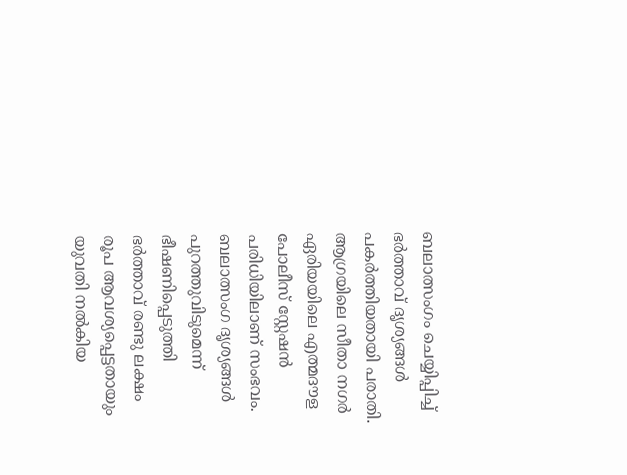ബലാത്സംഗം ചെയ്യിപ്പിച്ച് ഭര്‍ത്താവ് ദൃശ്യങ്ങള്‍ പകര്‍ത്തിയതായി പരാതി. ആഗ്രയിലെ സീതാ നഗര്‍ ഏരിയയിലെ എത്മദൗള പോലീസ് സ്റ്റേഷന്‍ പരിധിയിലാണ് സംഭവം. ബലാത്സംഗ ദൃശ്യങ്ങള്‍ പുറത്തുവിടുമെന്ന് ഭീഷണിപ്പെടുത്തി ഭര്‍ത്താവ് രണ്ടു ലക്ഷം രൂപ ആവശ്യപ്പെട്ടതായും യുവതി നല്‍കിയ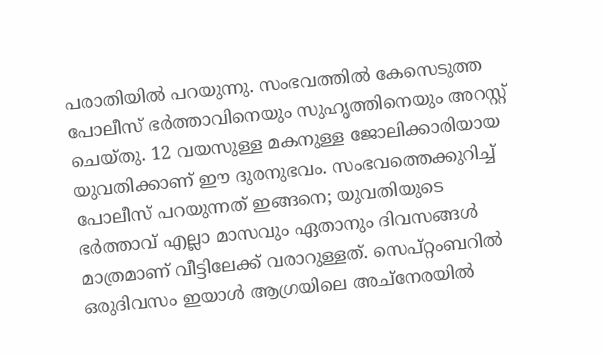പരാതിയില്‍ പറയുന്നു. സംഭവത്തില്‍ കേസെടുത്ത പോലീസ് ഭര്‍ത്താവിനെയും സുഹൃത്തിനെയും അറസ്റ്റ് ചെയ്തു. 12 വയസുള്ള മകനുള്ള ജോലിക്കാരിയായ യുവതിക്കാണ് ഈ ദുരനുഭവം. സംഭവത്തെക്കുറിച്ച് പോലീസ് പറയുന്നത് ഇങ്ങനെ; യുവതിയുടെ ഭര്‍ത്താവ് എല്ലാ മാസവും ഏതാനും ദിവസങ്ങള്‍ മാത്രമാണ് വീട്ടിലേക്ക് വരാറുള്ളത്. സെപ്റ്റംബറില്‍ ഒരുദിവസം ഇയാള്‍ ആഗ്രയിലെ അച്‌നേരയില്‍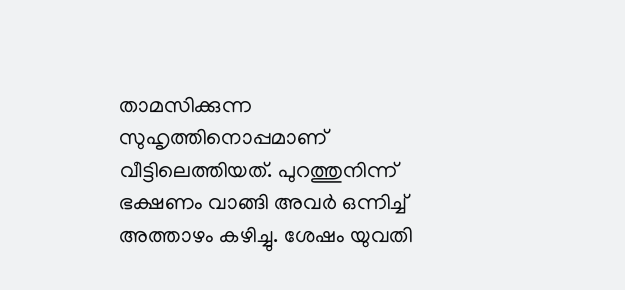താമസിക്കുന്ന സുഹൃത്തിനൊപ്പമാണ് വീട്ടിലെത്തിയത്. പുറത്തുനിന്ന് ഭക്ഷണം വാങ്ങി അവര്‍ ഒന്നിച്ച് അത്താഴം കഴിച്ചു. ശേഷം യുവതി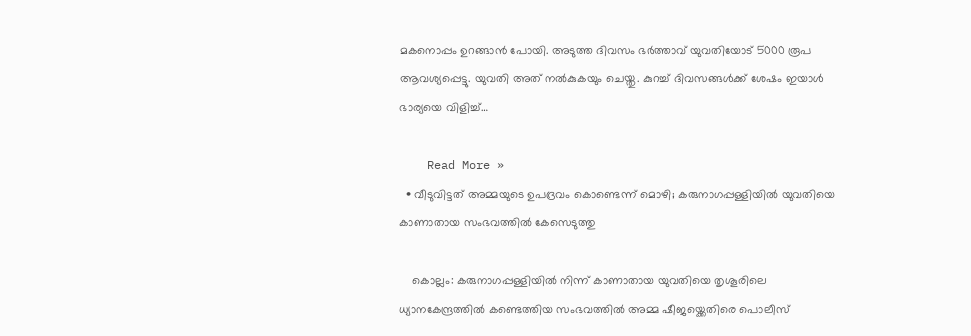മകനൊപ്പം ഉറങ്ങാന്‍ പോയി. അടുത്ത ദിവസം ഭര്‍ത്താവ് യുവതിയോട് 5000 രൂപ ആവശ്യപ്പെട്ടു. യുവതി അത് നല്‍കുകയും ചെയ്തു. കുറച്ച് ദിവസങ്ങള്‍ക്ക് ശേഷം ഇയാള്‍ ഭാര്യയെ വിളിച്ച്…

    Read More »
  • വീടുവിട്ടത് അമ്മയുടെ ഉപദ്രവം കൊണ്ടെന്ന് മൊഴി; കരുനാഗപ്പള്ളിയില്‍ യുവതിയെ കാണാതായ സംഭവത്തില്‍ കേസെടുത്തു

    കൊല്ലം: കരുനാഗപ്പള്ളിയില്‍ നിന്ന് കാണാതായ യുവതിയെ തൃശൂരിലെ ധ്യാനകേന്ദ്രത്തില്‍ കണ്ടെത്തിയ സംഭവത്തില്‍ അമ്മ ഷീജയ്ക്കെതിരെ പൊലീസ്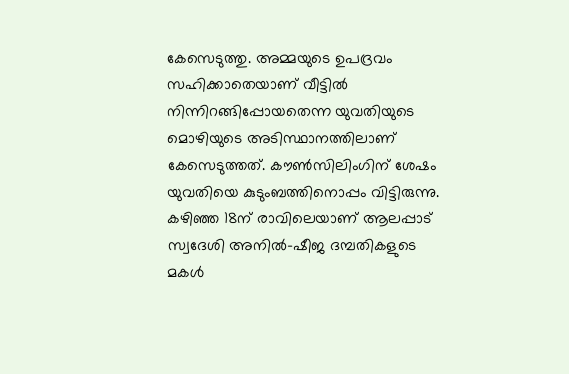കേസെടുത്തു. അമ്മയുടെ ഉപദ്രവം സഹിക്കാതെയാണ് വീട്ടില്‍ നിന്നിറങ്ങിപ്പോയതെന്ന യുവതിയുടെ മൊഴിയുടെ അടിസ്ഥാനത്തിലാണ് കേസെടുത്തത്. കൗണ്‍സിലിംഗിന് ശേഷം യുവതിയെ കുടുംബത്തിനൊപ്പം വിട്ടിരുന്നു. കഴിഞ്ഞ 18ന് രാവിലെയാണ് ആലപ്പാട് സ്വദേശി അനില്‍-ഷീജ ദമ്പതികളുടെ മകള്‍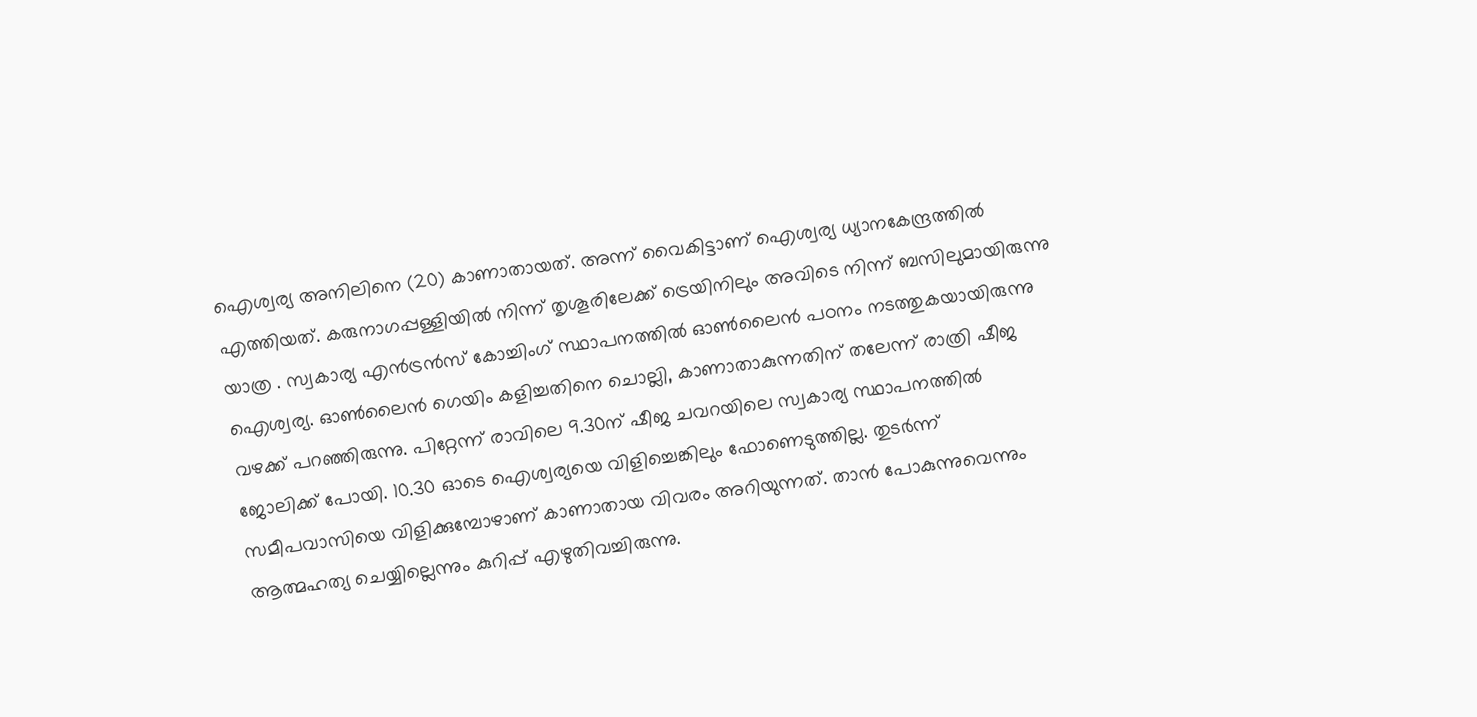ഐശ്വര്യ അനിലിനെ (20) കാണാതായത്. അന്ന് വൈകിട്ടാണ് ഐശ്വര്യ ധ്യാനകേന്ദ്രത്തില്‍ എത്തിയത്. കരുനാഗപ്പള്ളിയില്‍ നിന്ന് തൃശൂരിലേക്ക് ട്രെയിനിലും അവിടെ നിന്ന് ബസിലുമായിരുന്നു യാത്ര . സ്വകാര്യ എന്‍ട്രന്‍സ് കോച്ചിംഗ് സ്ഥാപനത്തില്‍ ഓണ്‍ലൈന്‍ പഠനം നടത്തുകയായിരുന്നു ഐശ്വര്യ. ഓണ്‍ലൈന്‍ ഗെയിം കളിച്ചതിനെ ചൊല്ലി, കാണാതാകുന്നതിന് തലേന്ന് രാത്രി ഷീജ വഴക്ക് പറഞ്ഞിരുന്നു. പിറ്റേന്ന് രാവിലെ 9.30ന് ഷീജ ചവറയിലെ സ്വകാര്യ സ്ഥാപനത്തില്‍ ജോലിക്ക് പോയി. 10.30 ഓടെ ഐശ്വര്യയെ വിളിച്ചെങ്കിലും ഫോണെടുത്തില്ല. തുടര്‍ന്ന് സമീപവാസിയെ വിളിക്കുമ്പോഴാണ് കാണാതായ വിവരം അറിയുന്നത്. താന്‍ പോകുന്നുവെന്നും ആത്മഹത്യ ചെയ്യില്ലെന്നും കുറിപ്പ് എഴുതിവച്ചിരുന്നു.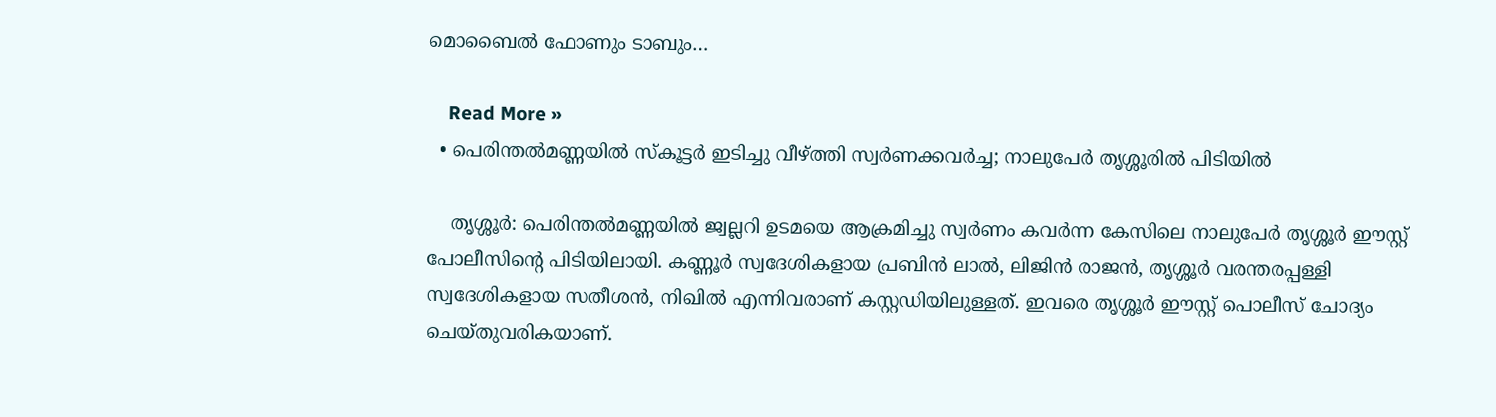മൊബൈല്‍ ഫോണും ടാബും…

    Read More »
  • പെരിന്തല്‍മണ്ണയില്‍ സ്‌കൂട്ടര്‍ ഇടിച്ചു വീഴ്ത്തി സ്വര്‍ണക്കവര്‍ച്ച; നാലുപേര്‍ തൃശ്ശൂരില്‍ പിടിയില്‍

    തൃശ്ശൂര്‍: പെരിന്തല്‍മണ്ണയില്‍ ജ്വല്ലറി ഉടമയെ ആക്രമിച്ചു സ്വര്‍ണം കവര്‍ന്ന കേസിലെ നാലുപേര്‍ തൃശ്ശൂര്‍ ഈസ്റ്റ് പോലീസിന്റെ പിടിയിലായി. കണ്ണൂര്‍ സ്വദേശികളായ പ്രബിന്‍ ലാല്‍, ലിജിന്‍ രാജന്‍, തൃശ്ശൂര്‍ വരന്തരപ്പള്ളി സ്വദേശികളായ സതീശന്‍, നിഖില്‍ എന്നിവരാണ് കസ്റ്റഡിയിലുള്ളത്. ഇവരെ തൃശ്ശൂര്‍ ഈസ്റ്റ് പൊലീസ് ചോദ്യം ചെയ്തുവരികയാണ്.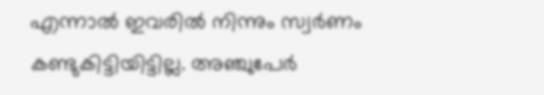എന്നാല്‍ ഇവരില്‍ നിന്നും സ്വര്‍ണം കണ്ടുകിട്ടിയിട്ടില്ല. അഞ്ചുപേര്‍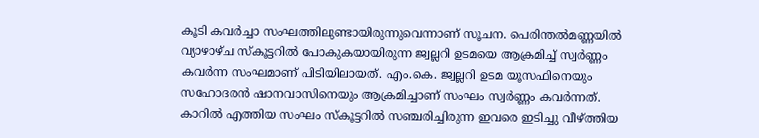കൂടി കവര്‍ച്ചാ സംഘത്തിലുണ്ടായിരുന്നുവെന്നാണ് സൂചന. പെരിന്തല്‍മണ്ണയില്‍ വ്യാഴാഴ്ച സ്‌കൂട്ടറില്‍ പോകുകയായിരുന്ന ജ്വല്ലറി ഉടമയെ ആക്രമിച്ച് സ്വര്‍ണ്ണം കവര്‍ന്ന സംഘമാണ് പിടിയിലായത്. എം.കെ. ജ്വല്ലറി ഉടമ യൂസഫിനെയും സഹോദരന്‍ ഷാനവാസിനെയും ആക്രമിച്ചാണ് സംഘം സ്വര്‍ണ്ണം കവര്‍ന്നത്. കാറില്‍ എത്തിയ സംഘം സ്‌കൂട്ടറില്‍ സഞ്ചരിച്ചിരുന്ന ഇവരെ ഇടിച്ചു വീഴ്ത്തിയ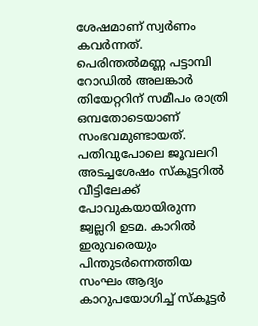ശേഷമാണ് സ്വര്‍ണം കവര്‍ന്നത്. പെരിന്തല്‍മണ്ണ പട്ടാമ്പി റോഡില്‍ അലങ്കാര്‍ തിയേറ്ററിന് സമീപം രാത്രി ഒമ്പതോടെയാണ് സംഭവമുണ്ടായത്. പതിവുപോലെ ജൂവലറി അടച്ചശേഷം സ്‌കൂട്ടറില്‍ വീട്ടിലേക്ക് പോവുകയായിരുന്ന ജ്വല്ലറി ഉടമ. കാറില്‍ ഇരുവരെയും പിന്തുടര്‍ന്നെത്തിയ സംഘം ആദ്യം കാറുപയോഗിച്ച് സ്‌കൂട്ടര്‍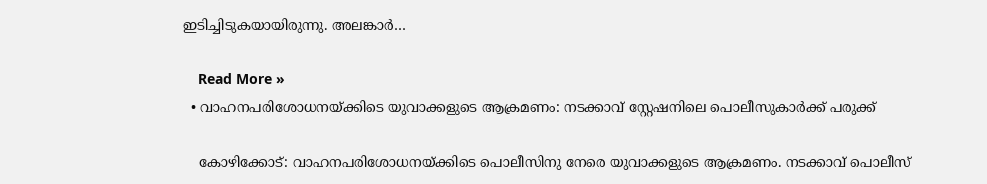ഇടിച്ചിടുകയായിരുന്നു. അലങ്കാര്‍…

    Read More »
  • വാഹനപരിശോധനയ്ക്കിടെ യുവാക്കളുടെ ആക്രമണം: നടക്കാവ് സ്റ്റേഷനിലെ പൊലീസുകാര്‍ക്ക് പരുക്ക്

    കോഴിക്കോട്: വാഹനപരിശോധനയ്ക്കിടെ പൊലീസിനു നേരെ യുവാക്കളുടെ ആക്രമണം. നടക്കാവ് പൊലീസ്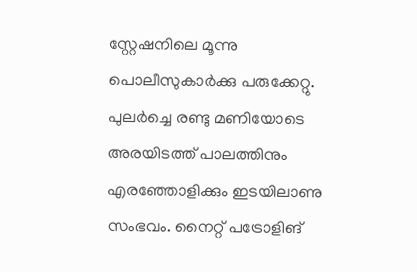സ്റ്റേഷനിലെ മൂന്നു പൊലീസുകാര്‍ക്കു പരുക്കേറ്റു. പുലര്‍ച്ചെ രണ്ടു മണിയോടെ അരയിടത്ത് പാലത്തിനും എരഞ്ഞോളിക്കും ഇടയിലാണു സംഭവം. നൈറ്റ് പട്രോളിങ്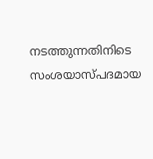നടത്തുന്നതിനിടെ സംശയാസ്പദമായ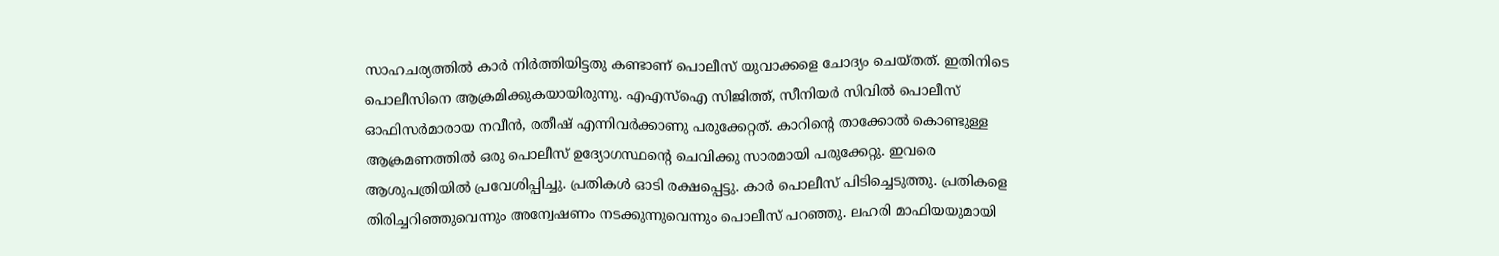സാഹചര്യത്തില്‍ കാര്‍ നിര്‍ത്തിയിട്ടതു കണ്ടാണ് പൊലീസ് യുവാക്കളെ ചോദ്യം ചെയ്തത്. ഇതിനിടെ പൊലീസിനെ ആക്രമിക്കുകയായിരുന്നു. എഎസ്‌ഐ സിജിത്ത്, സീനിയര്‍ സിവില്‍ പൊലീസ് ഓഫിസര്‍മാരായ നവീന്‍, രതീഷ് എന്നിവര്‍ക്കാണു പരുക്കേറ്റത്. കാറിന്റെ താക്കോല്‍ കൊണ്ടുള്ള ആക്രമണത്തില്‍ ഒരു പൊലീസ് ഉദ്യോഗസ്ഥന്റെ ചെവിക്കു സാരമായി പരുക്കേറ്റു. ഇവരെ ആശുപത്രിയില്‍ പ്രവേശിപ്പിച്ചു. പ്രതികള്‍ ഓടി രക്ഷപ്പെട്ടു. കാര്‍ പൊലീസ് പിടിച്ചെടുത്തു. പ്രതികളെ തിരിച്ചറിഞ്ഞുവെന്നും അന്വേഷണം നടക്കുന്നുവെന്നും പൊലീസ് പറഞ്ഞു. ലഹരി മാഫിയയുമായി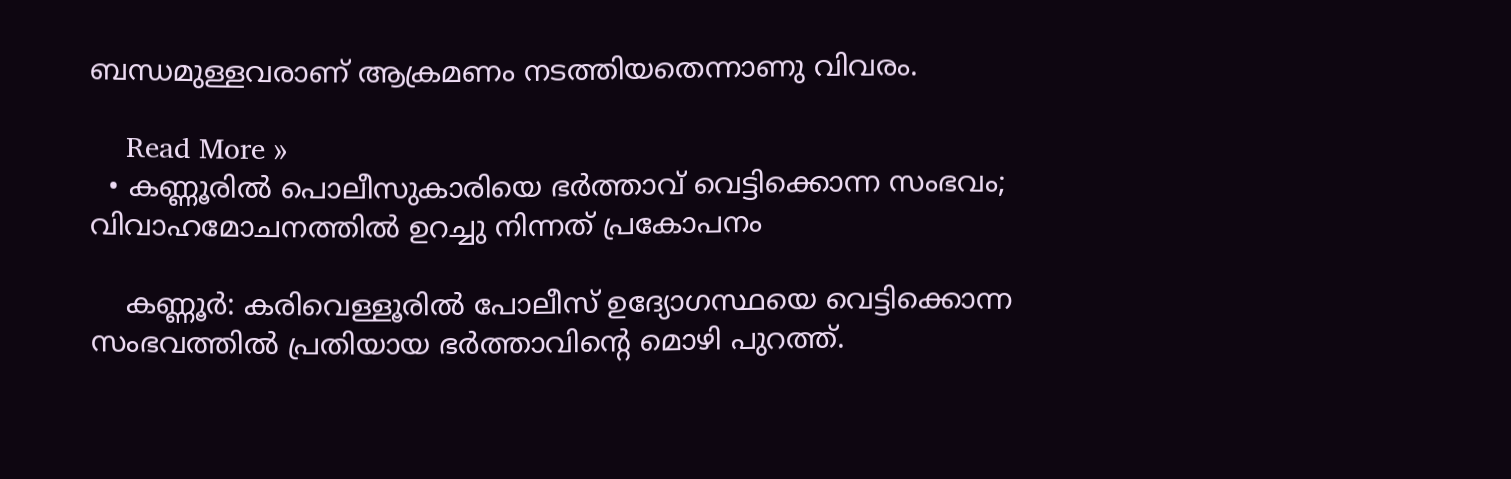ബന്ധമുള്ളവരാണ് ആക്രമണം നടത്തിയതെന്നാണു വിവരം.

    Read More »
  • കണ്ണൂരില്‍ പൊലീസുകാരിയെ ഭര്‍ത്താവ് വെട്ടിക്കൊന്ന സംഭവം; വിവാഹമോചനത്തില്‍ ഉറച്ചു നിന്നത് പ്രകോപനം

    കണ്ണൂര്‍: കരിവെള്ളൂരില്‍ പോലീസ് ഉദ്യോഗസ്ഥയെ വെട്ടിക്കൊന്ന സംഭവത്തില്‍ പ്രതിയായ ഭര്‍ത്താവിന്റെ മൊഴി പുറത്ത്.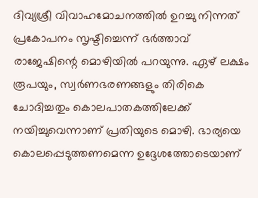ദിവ്യശ്രീ വിവാഹമോചനത്തില്‍ ഉറച്ചു നിന്നത് പ്രകോപനം സൃഷ്ടിച്ചെന്ന് ഭര്‍ത്താവ് രാജേഷിന്റെ മൊഴിയില്‍ പറയുന്നു. ഏഴ് ലക്ഷം രൂപയും, സ്വര്‍ണഭരണങ്ങളും തിരികെ ചോദിച്ചതും കൊലപാതകത്തിലേക്ക് നയിച്ചുവെന്നാണ് പ്രതിയുടെ മൊഴി. ഭാര്യയെ കൊലപ്പെടുത്തണമെന്ന ഉദ്ദേശത്തോടെയാണ്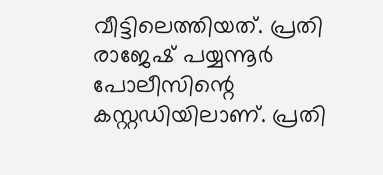വീട്ടിലെത്തിയത്. പ്രതി രാജേഷ് പയ്യന്നൂര്‍ പോലീസിന്റെ കസ്റ്റഡിയിലാണ്. പ്രതി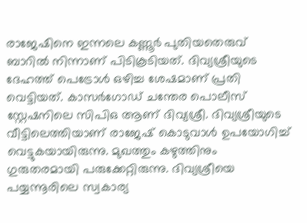രാജേഷിനെ ഇന്നലെ കണ്ണൂര്‍ പുതിയതെരുവ് ബാറില്‍ നിന്നാണ് പിടികൂടിയത്. ദിവ്യശ്രീയുടെ ദേഹത്ത് പെട്രോള്‍ ഒഴിച്ച ശേഷമാണ് പ്രതി വെട്ടിയത്. കാസര്‍ഗോഡ് ചന്തേര പൊലീസ് സ്റ്റേഷനിലെ സിപിഒ ആണ് ദിവ്യശ്രീ. ദിവ്യശ്രീയുടെ വീട്ടിലെത്തിയാണ് രാജേഷ് കൊടുവാള്‍ ഉപയോഗിച്ച് വെട്ടുകയായിരുന്നു. മുഖത്തും കഴുത്തിനും ഗുരുതരമായി പരുക്കേറ്റിരുന്നു. ദിവ്യശ്രീയെ പയ്യന്നൂരിലെ സ്വകാര്യ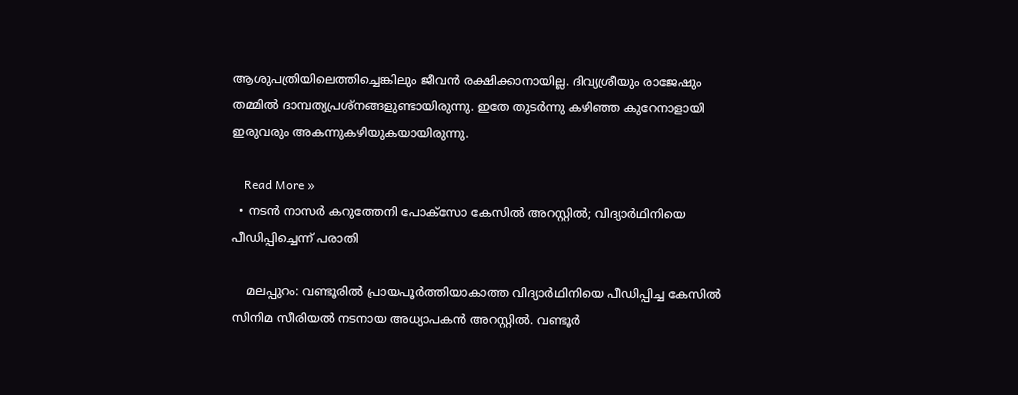ആശുപത്രിയിലെത്തിച്ചെങ്കിലും ജീവന്‍ രക്ഷിക്കാനായില്ല. ദിവ്യശ്രീയും രാജേഷും തമ്മില്‍ ദാമ്പത്യപ്രശ്നങ്ങളുണ്ടായിരുന്നു. ഇതേ തുടര്‍ന്നു കഴിഞ്ഞ കുറേനാളായി ഇരുവരും അകന്നുകഴിയുകയായിരുന്നു.

    Read More »
  • നടന്‍ നാസര്‍ കറുത്തേനി പോക്‌സോ കേസില്‍ അറസ്റ്റില്‍; വിദ്യാര്‍ഥിനിയെ പീഡിപ്പിച്ചെന്ന് പരാതി

    മലപ്പുറം: വണ്ടൂരില്‍ പ്രായപൂര്‍ത്തിയാകാത്ത വിദ്യാര്‍ഥിനിയെ പീഡിപ്പിച്ച കേസില്‍ സിനിമ സീരിയല്‍ നടനായ അധ്യാപകന്‍ അറസ്റ്റില്‍. വണ്ടൂര്‍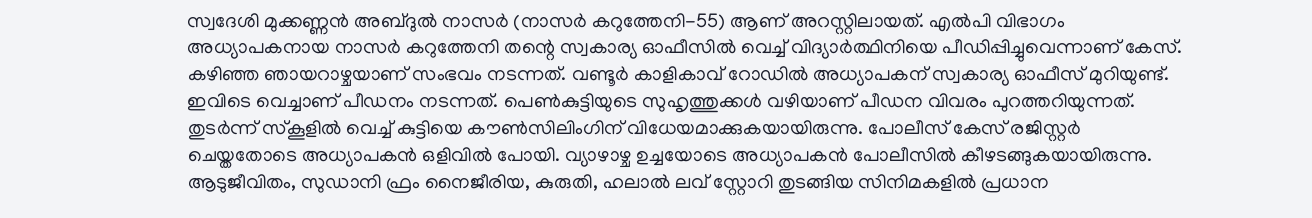സ്വദേശി മുക്കണ്ണന്‍ അബ്ദുല്‍ നാസര്‍ (നാസര്‍ കറുത്തേനി-55) ആണ് അറസ്റ്റിലായത്. എല്‍പി വിഭാഗം അധ്യാപകനായ നാസര്‍ കറുത്തേനി തന്റെ സ്വകാര്യ ഓഫീസില്‍ വെച്ച് വിദ്യാര്‍ത്ഥിനിയെ പീഡിപ്പിച്ചുവെന്നാണ് കേസ്. കഴിഞ്ഞ ഞായറാഴ്ചയാണ് സംഭവം നടന്നത്. വണ്ടൂര്‍ കാളികാവ് റോഡില്‍ അധ്യാപകന് സ്വകാര്യ ഓഫീസ് മുറിയുണ്ട്. ഇവിടെ വെച്ചാണ് പീഡനം നടന്നത്. പെണ്‍കുട്ടിയുടെ സുഹൃത്തുക്കള്‍ വഴിയാണ് പീഡന വിവരം പുറത്തറിയുന്നത്. തുടര്‍ന്ന് സ്‌കൂളില്‍ വെച്ച് കുട്ടിയെ കൗണ്‍സിലിംഗിന് വിധേയമാക്കുകയായിരുന്നു. പോലീസ് കേസ് രജിസ്റ്റര്‍ ചെയ്തതോടെ അധ്യാപകന്‍ ഒളിവില്‍ പോയി. വ്യാഴാഴ്ച ഉച്ചയോടെ അധ്യാപകന്‍ പോലീസില്‍ കീഴടങ്ങുകയായിരുന്നു. ആടുജീവിതം, സുഡാനി ഫ്രം നൈജീരിയ, കുരുതി, ഹലാല്‍ ലവ് സ്റ്റോറി തുടങ്ങിയ സിനിമകളില്‍ പ്രധാന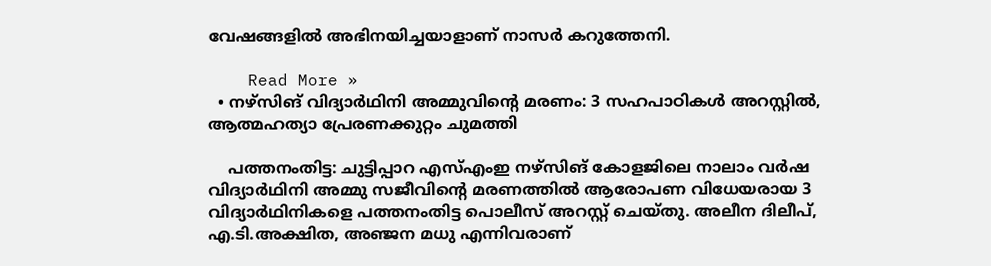വേഷങ്ങളില്‍ അഭിനയിച്ചയാളാണ് നാസര്‍ കറുത്തേനി.

    Read More »
  • നഴ്‌സിങ് വിദ്യാര്‍ഥിനി അമ്മുവിന്റെ മരണം: 3 സഹപാഠികള്‍ അറസ്റ്റില്‍, ആത്മഹത്യാ പ്രേരണക്കുറ്റം ചുമത്തി

    പത്തനംതിട്ട: ചുട്ടിപ്പാറ എസ്എംഇ നഴ്‌സിങ് കോളജിലെ നാലാം വര്‍ഷ വിദ്യാര്‍ഥിനി അമ്മു സജീവിന്റെ മരണത്തില്‍ ആരോപണ വിധേയരായ 3 വിദ്യാര്‍ഥിനികളെ പത്തനംതിട്ട പൊലീസ് അറസ്റ്റ് ചെയ്തു. അലീന ദിലീപ്, എ.ടി.അക്ഷിത, അഞ്ജന മധു എന്നിവരാണ്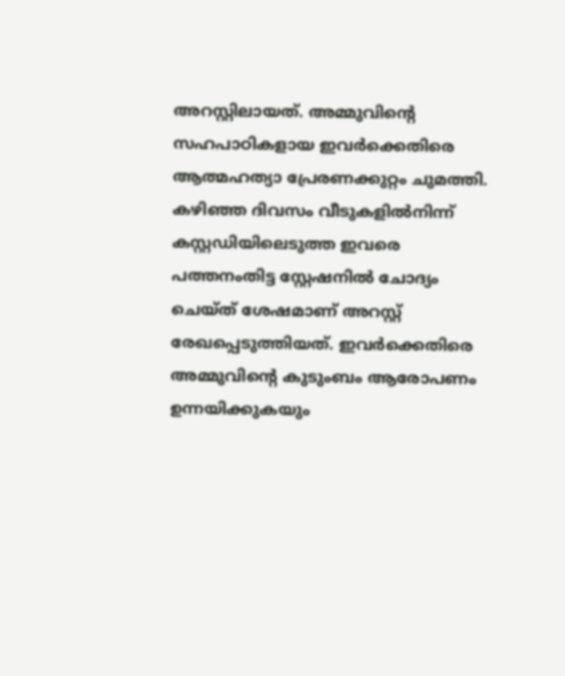അറസ്റ്റിലായത്. അമ്മുവിന്റെ സഹപാഠികളായ ഇവര്‍ക്കെതിരെ ആത്മഹത്യാ പ്രേരണക്കുറ്റം ചുമത്തി. കഴിഞ്ഞ ദിവസം വീടുകളില്‍നിന്ന് കസ്റ്റഡിയിലെടുത്ത ഇവരെ പത്തനംതിട്ട സ്റ്റേഷനില്‍ ചോദ്യം ചെയ്ത് ശേഷമാണ് അറസ്റ്റ് രേഖപ്പെടുത്തിയത്. ഇവര്‍ക്കെതിരെ അമ്മുവിന്റെ കുടുംബം ആരോപണം ഉന്നയിക്കുകയും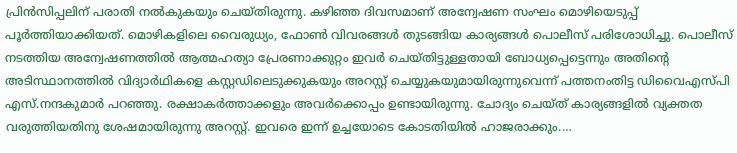പ്രിന്‍സിപ്പലിന് പരാതി നല്‍കുകയും ചെയ്തിരുന്നു. കഴിഞ്ഞ ദിവസമാണ് അന്വേഷണ സംഘം മൊഴിയെടുപ്പ് പൂര്‍ത്തിയാക്കിയത്. മൊഴികളിലെ വൈരുധ്യം, ഫോണ്‍ വിവരങ്ങള്‍ തുടങ്ങിയ കാര്യങ്ങള്‍ പൊലീസ് പരിശോധിച്ചു. പൊലീസ് നടത്തിയ അന്വേഷണത്തില്‍ ആത്മഹത്യാ പ്രേരണാക്കുറ്റം ഇവര്‍ ചെയ്തിട്ടുള്ളതായി ബോധ്യപ്പെട്ടെന്നും അതിന്റെ അടിസ്ഥാനത്തില്‍ വിദ്യാര്‍ഥികളെ കസ്റ്റഡിലെടുക്കുകയും അറസ്റ്റ് ചെയ്യുകയുമായിരുന്നുവെന്ന് പത്തനംതിട്ട ഡിവൈഎസ്പി എസ്.നന്ദകുമാര്‍ പറഞ്ഞു. രക്ഷാകര്‍ത്താക്കളും അവര്‍ക്കൊപ്പം ഉണ്ടായിരുന്നു. ചോദ്യം ചെയ്ത് കാര്യങ്ങളില്‍ വ്യക്തത വരുത്തിയതിനു ശേഷമായിരുന്നു അറസ്റ്റ്. ഇവരെ ഇന്ന് ഉച്ചയോടെ കോടതിയില്‍ ഹാജരാക്കും.…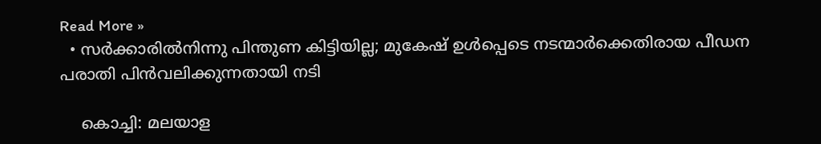Read More »
  • സര്‍ക്കാരില്‍നിന്നു പിന്തുണ കിട്ടിയില്ല; മുകേഷ് ഉള്‍പ്പെടെ നടന്മാര്‍ക്കെതിരായ പീഡന പരാതി പിന്‍വലിക്കുന്നതായി നടി

    കൊച്ചി: മലയാള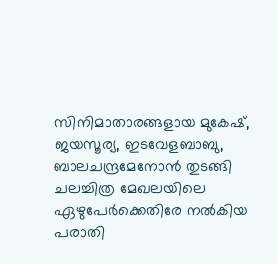സിനിമാതാരങ്ങളായ മുകേഷ്, ജയസൂര്യ, ഇടവേളബാബു, ബാലചന്ദ്രമേനോന്‍ തുടങ്ങി ചലച്ചിത്ര മേഖലയിലെ ഏഴുപേര്‍ക്കെതിരേ നല്‍കിയ പരാതി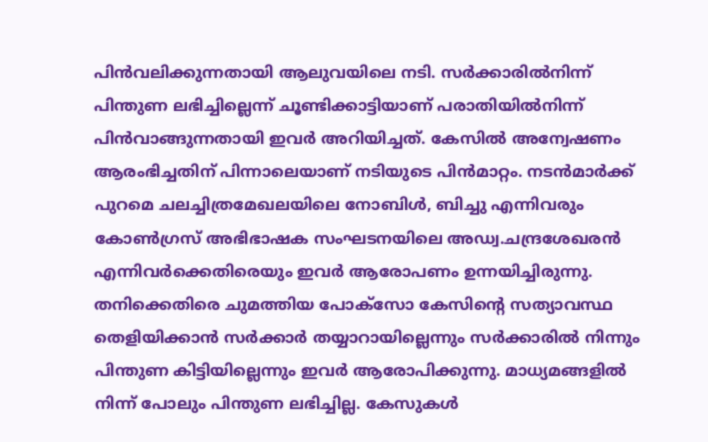പിന്‍വലിക്കുന്നതായി ആലുവയിലെ നടി. സര്‍ക്കാരില്‍നിന്ന് പിന്തുണ ലഭിച്ചില്ലെന്ന് ചൂണ്ടിക്കാട്ടിയാണ് പരാതിയില്‍നിന്ന് പിന്‍വാങ്ങുന്നതായി ഇവര്‍ അറിയിച്ചത്. കേസില്‍ അന്വേഷണം ആരംഭിച്ചതിന് പിന്നാലെയാണ് നടിയുടെ പിന്‍മാറ്റം. നടന്‍മാര്‍ക്ക് പുറമെ ചലച്ചിത്രമേഖലയിലെ നോബിള്‍, ബിച്ചു എന്നിവരും കോണ്‍ഗ്രസ് അഭിഭാഷക സംഘടനയിലെ അഡ്വ.ചന്ദ്രശേഖരന്‍ എന്നിവര്‍ക്കെതിരെയും ഇവര്‍ ആരോപണം ഉന്നയിച്ചിരുന്നു. തനിക്കെതിരെ ചുമത്തിയ പോക്സോ കേസിന്റെ സത്യാവസ്ഥ തെളിയിക്കാന്‍ സര്‍ക്കാര്‍ തയ്യാറായില്ലെന്നും സര്‍ക്കാരില്‍ നിന്നും പിന്തുണ കിട്ടിയില്ലെന്നും ഇവര്‍ ആരോപിക്കുന്നു. മാധ്യമങ്ങളില്‍ നിന്ന് പോലും പിന്തുണ ലഭിച്ചില്ല. കേസുകള്‍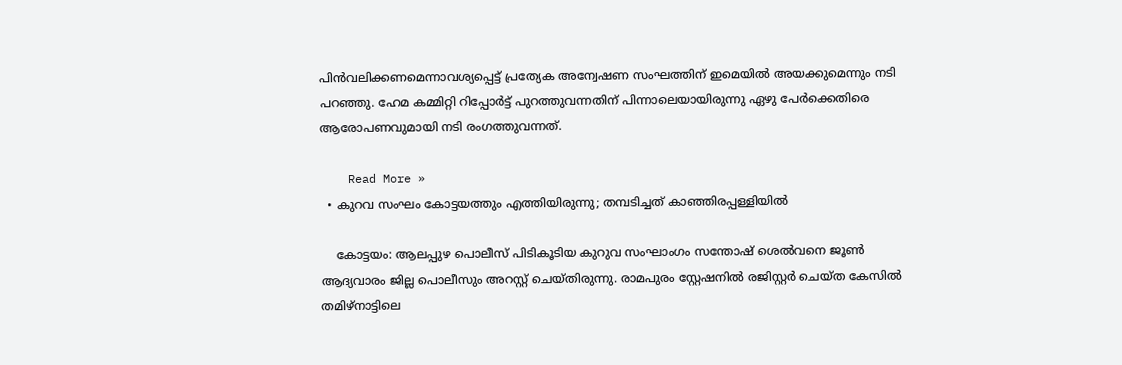പിന്‍വലിക്കണമെന്നാവശ്യപ്പെട്ട് പ്രത്യേക അന്വേഷണ സംഘത്തിന് ഇമെയില്‍ അയക്കുമെന്നും നടി പറഞ്ഞു. ഹേമ കമ്മിറ്റി റിപ്പോര്‍ട്ട് പുറത്തുവന്നതിന് പിന്നാലെയായിരുന്നു ഏഴു പേര്‍ക്കെതിരെ ആരോപണവുമായി നടി രംഗത്തുവന്നത്.

    Read More »
  • കുറവ സംഘം കോട്ടയത്തും എത്തിയിരുന്നു; തമ്പടിച്ചത് കാഞ്ഞിരപ്പള്ളിയില്‍

    കോട്ടയം: ആലപ്പുഴ പൊലീസ് പിടികൂടിയ കുറുവ സംഘാംഗം സന്തോഷ് ശെല്‍വനെ ജൂണ്‍ ആദ്യവാരം ജില്ല പൊലീസും അറസ്റ്റ് ചെയ്തിരുന്നു. രാമപുരം സ്റ്റേഷനില്‍ രജിസ്റ്റര്‍ ചെയ്ത കേസില്‍ തമിഴ്‌നാട്ടിലെ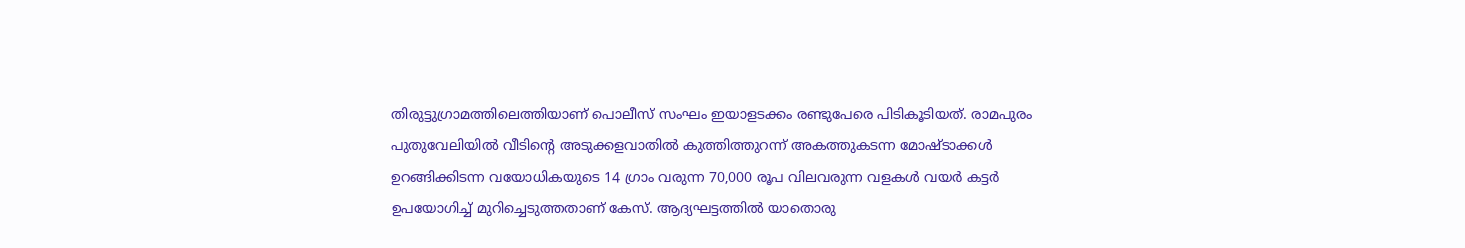തിരുട്ടുഗ്രാമത്തിലെത്തിയാണ് പൊലീസ് സംഘം ഇയാളടക്കം രണ്ടുപേരെ പിടികൂടിയത്. രാമപുരം പുതുവേലിയില്‍ വീടിന്റെ അടുക്കളവാതില്‍ കുത്തിത്തുറന്ന് അകത്തുകടന്ന മോഷ്ടാക്കള്‍ ഉറങ്ങിക്കിടന്ന വയോധികയുടെ 14 ഗ്രാം വരുന്ന 70,000 രൂപ വിലവരുന്ന വളകള്‍ വയര്‍ കട്ടര്‍ ഉപയോഗിച്ച് മുറിച്ചെടുത്തതാണ് കേസ്. ആദ്യഘട്ടത്തില്‍ യാതൊരു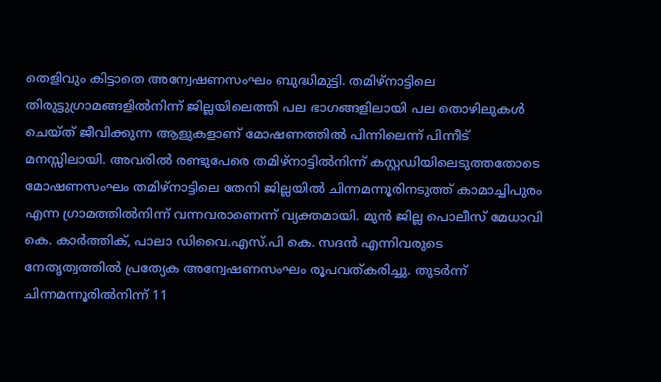തെളിവും കിട്ടാതെ അന്വേഷണസംഘം ബുദ്ധിമുട്ടി. തമിഴ്നാട്ടിലെ തിരുട്ടുഗ്രാമങ്ങളില്‍നിന്ന് ജില്ലയിലെത്തി പല ഭാഗങ്ങളിലായി പല തൊഴിലുകള്‍ ചെയ്ത് ജീവിക്കുന്ന ആളുകളാണ് മോഷണത്തില്‍ പിന്നിലെന്ന് പിന്നീട് മനസ്സിലായി. അവരില്‍ രണ്ടുപേരെ തമിഴ്നാട്ടില്‍നിന്ന് കസ്റ്റഡിയിലെടുത്തതോടെ മോഷണസംഘം തമിഴ്നാട്ടിലെ തേനി ജില്ലയില്‍ ചിന്നമന്നൂരിനടുത്ത് കാമാച്ചിപുരം എന്ന ഗ്രാമത്തില്‍നിന്ന് വന്നവരാണെന്ന് വ്യക്തമായി. മുന്‍ ജില്ല പൊലീസ് മേധാവി കെ. കാര്‍ത്തിക്, പാലാ ഡിവൈ.എസ്.പി കെ. സദന്‍ എന്നിവരുടെ നേതൃത്വത്തില്‍ പ്രത്യേക അന്വേഷണസംഘം രൂപവത്കരിച്ചു. തുടര്‍ന്ന് ചിന്നമന്നൂരില്‍നിന്ന് 11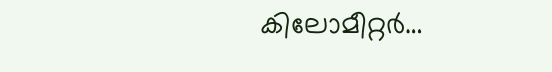കിലോമീറ്റര്‍…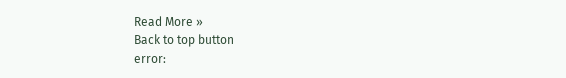Read More »
Back to top button
error: